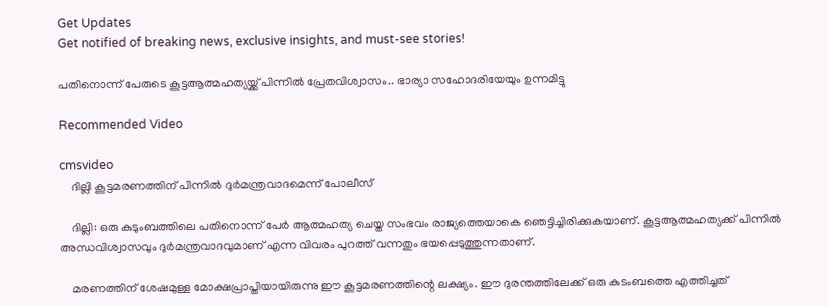Get Updates
Get notified of breaking news, exclusive insights, and must-see stories!

പതിനൊന്ന് പേരുടെ കൂട്ടആത്മഹത്യയ്ക്ക് പിന്നിൽ പ്രേതവിശ്വാസം.. ഭാര്യാ സഹോദരിയേയും ഉന്നമിട്ടു

Recommended Video

cmsvideo
    ദില്ലി കൂട്ടമരണത്തിന് പിന്നിൽ ദുർമന്ത്രവാദമെന്ന് പോലീസ്

    ദില്ലി: ഒരു കുടുംബത്തിലെ പതിനൊന്ന് പേര്‍ ആത്മഹത്യ ചെയ്ത സംഭവം രാജ്യത്തെയാകെ ഞെട്ടിച്ചിരിക്കുകയാണ്. കൂട്ടആത്മഹത്യക്ക് പിന്നില്‍ അന്ധവിശ്വാസവും ദുര്‍മന്ത്രവാദവുമാണ് എന്ന വിവരം പുറത്ത് വന്നതും ഭയപ്പെടുത്തുന്നതാണ്.

    മരണത്തിന് ശേഷമുള്ള മോക്ഷപ്രാപ്തിയായിരുന്നു ഈ കൂട്ടമരണത്തിന്റെ ലക്ഷ്യം. ഈ ദുരന്തത്തിലേക്ക് ഒരു കുടംബത്തെ എത്തിച്ചത്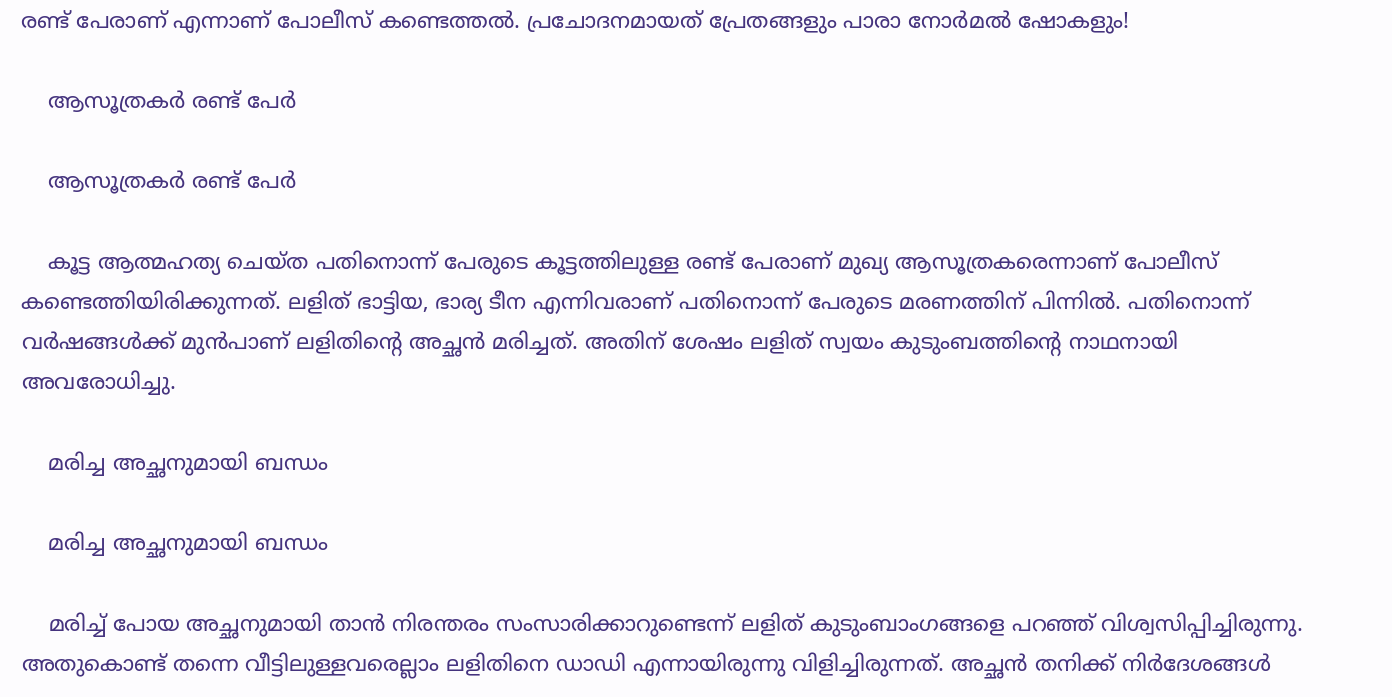രണ്ട് പേരാണ് എന്നാണ് പോലീസ് കണ്ടെത്തല്‍. പ്രചോദനമായത് പ്രേതങ്ങളും പാരാ നോര്‍മല്‍ ഷോകളും!

    ആസൂത്രകർ രണ്ട് പേർ

    ആസൂത്രകർ രണ്ട് പേർ

    കൂട്ട ആത്മഹത്യ ചെയ്ത പതിനൊന്ന് പേരുടെ കൂട്ടത്തിലുള്ള രണ്ട് പേരാണ് മുഖ്യ ആസൂത്രകരെന്നാണ് പോലീസ് കണ്ടെത്തിയിരിക്കുന്നത്. ലളിത് ഭാട്ടിയ, ഭാര്യ ടീന എന്നിവരാണ് പതിനൊന്ന് പേരുടെ മരണത്തിന് പിന്നില്‍. പതിനൊന്ന് വര്‍ഷങ്ങള്‍ക്ക് മുന്‍പാണ് ലളിതിന്റെ അച്ഛന്‍ മരിച്ചത്. അതിന് ശേഷം ലളിത് സ്വയം കുടുംബത്തിന്റെ നാഥനായി അവരോധിച്ചു.

    മരിച്ച അച്ഛനുമായി ബന്ധം

    മരിച്ച അച്ഛനുമായി ബന്ധം

    മരിച്ച് പോയ അച്ഛനുമായി താന്‍ നിരന്തരം സംസാരിക്കാറുണ്ടെന്ന് ലളിത് കുടുംബാംഗങ്ങളെ പറഞ്ഞ് വിശ്വസിപ്പിച്ചിരുന്നു. അതുകൊണ്ട് തന്നെ വീട്ടിലുള്ളവരെല്ലാം ലളിതിനെ ഡാഡി എന്നായിരുന്നു വിളിച്ചിരുന്നത്. അച്ഛന്‍ തനിക്ക് നിര്‍ദേശങ്ങള്‍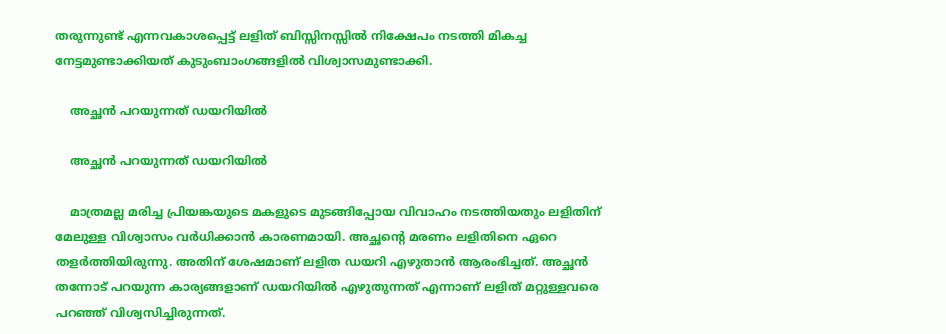തരുന്നുണ്ട് എന്നവകാശപ്പെട്ട് ലളിത് ബിസ്സിനസ്സില്‍ നിക്ഷേപം നടത്തി മികച്ച നേട്ടമുണ്ടാക്കിയത് കുടുംബാംഗങ്ങളില്‍ വിശ്വാസമുണ്ടാക്കി.

    അച്ഛൻ പറയുന്നത് ഡയറിയിൽ

    അച്ഛൻ പറയുന്നത് ഡയറിയിൽ

    മാത്രമല്ല മരിച്ച പ്രിയങ്കയുടെ മകളുടെ മുടങ്ങിപ്പോയ വിവാഹം നടത്തിയതും ലളിതിന് മേലുള്ള വിശ്വാസം വര്‍ധിക്കാന്‍ കാരണമായി. അച്ഛന്റെ മരണം ലളിതിനെ ഏറെ തളര്‍ത്തിയിരുന്നു. അതിന് ശേഷമാണ് ലളിത ഡയറി എഴുതാന്‍ ആരംഭിച്ചത്. അച്ഛന്‍ തന്നോട് പറയുന്ന കാര്യങ്ങളാണ് ഡയറിയില്‍ എഴുതുന്നത് എന്നാണ് ലളിത് മറ്റുള്ളവരെ പറഞ്ഞ് വിശ്വസിച്ചിരുന്നത്.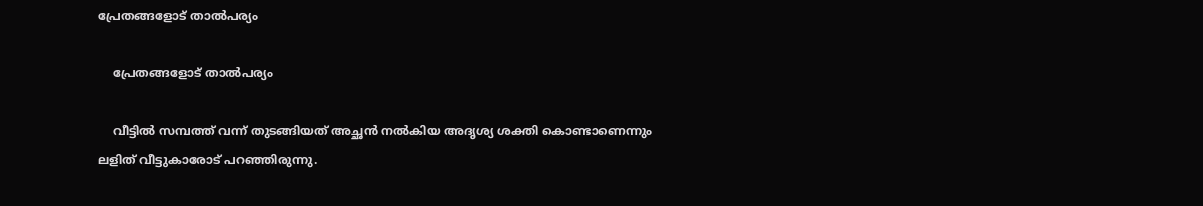പ്രേതങ്ങളോട് താൽപര്യം

    പ്രേതങ്ങളോട് താൽപര്യം

    വീട്ടില്‍ സമ്പത്ത് വന്ന് തുടങ്ങിയത് അച്ഛന്‍ നല്‍കിയ അദൃശ്യ ശക്തി കൊണ്ടാണെന്നും ലളിത് വീട്ടുകാരോട് പറഞ്ഞിരുന്നു.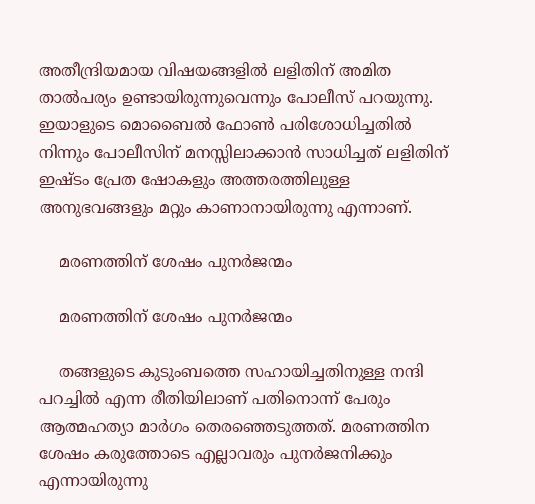അതീന്ദ്രിയമായ വിഷയങ്ങളില്‍ ലളിതിന് അമിത താല്‍പര്യം ഉണ്ടായിരുന്നുവെന്നും പോലീസ് പറയുന്നു. ഇയാളുടെ മൊബൈല്‍ ഫോണ്‍ പരിശോധിച്ചതില്‍ നിന്നും പോലീസിന് മനസ്സിലാക്കാന്‍ സാധിച്ചത് ലളിതിന് ഇഷ്ടം പ്രേത ഷോകളും അത്തരത്തിലുള്ള അനുഭവങ്ങളും മറ്റും കാണാനായിരുന്നു എന്നാണ്.

    മരണത്തിന് ശേഷം പുനർജന്മം

    മരണത്തിന് ശേഷം പുനർജന്മം

    തങ്ങളുടെ കുടുംബത്തെ സഹായിച്ചതിനുള്ള നന്ദി പറച്ചില്‍ എന്ന രീതിയിലാണ് പതിനൊന്ന് പേരും ആത്മഹത്യാ മാര്‍ഗം തെരഞ്ഞെടുത്തത്. മരണത്തിന ശേഷം കരുത്തോടെ എല്ലാവരും പുനര്‍ജനിക്കും എന്നായിരുന്നു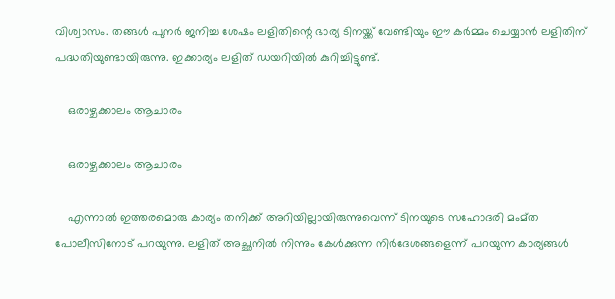വിശ്വാസം. തങ്ങള്‍ പുനര്‍ ജനിച്ച ശേഷം ലളിതിന്റെ ഭാര്യ ടിനയ്ക്ക് വേണ്ടിയും ഈ കര്‍മ്മം ചെയ്യാന്‍ ലളിതിന് പദ്ധതിയുണ്ടായിരുന്നു. ഇക്കാര്യം ലളിത് ഡയറിയില്‍ കുറിച്ചിട്ടുണ്ട്.

    ഒരാഴ്ചക്കാലം ആചാരം

    ഒരാഴ്ചക്കാലം ആചാരം

    എന്നാല്‍ ഇത്തരമൊരു കാര്യം തനിക്ക് അറിയില്ലായിരുന്നുവെന്ന് ടിനയുടെ സഹോദരി മംമ്ത പോലീസിനോട് പറയുന്നു. ലളിത് അച്ഛനില്‍ നിന്നും കേള്‍ക്കുന്ന നിര്‍ദേശങ്ങളെന്ന് പറയുന്ന കാര്യങ്ങള്‍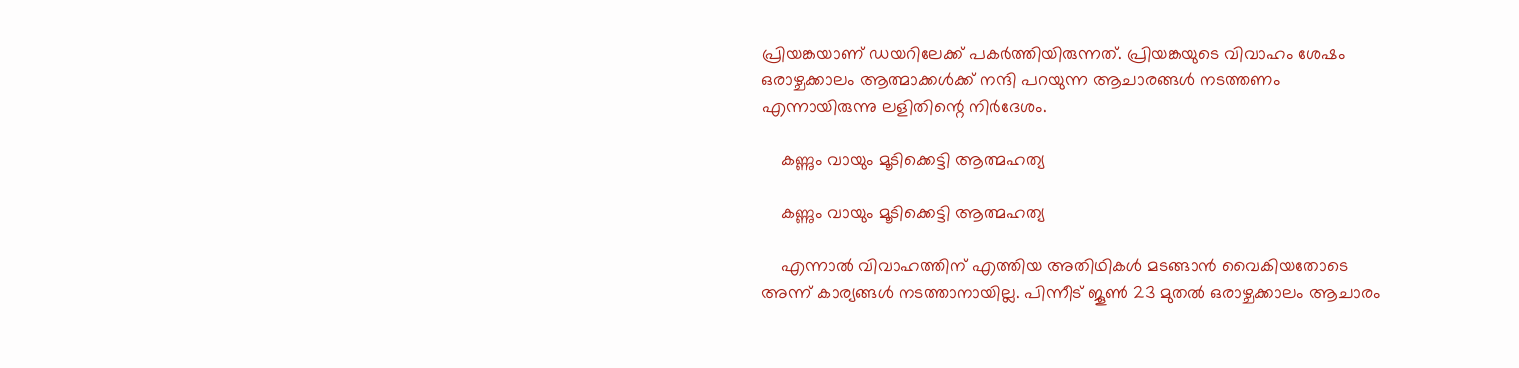പ്രിയങ്കയാണ് ഡയറിലേക്ക് പകര്‍ത്തിയിരുന്നത്. പ്രിയങ്കയുടെ വിവാഹം ശേഷം ഒരാഴ്ചക്കാലം ആത്മാക്കള്‍ക്ക് നന്ദി പറയുന്ന ആചാരങ്ങള്‍ നടത്തണം എന്നായിരുന്നു ലളിതിന്റെ നിര്‍ദേശം.

    കണ്ണും വായും മൂടിക്കെട്ടി ആത്മഹത്യ

    കണ്ണും വായും മൂടിക്കെട്ടി ആത്മഹത്യ

    എന്നാല്‍ വിവാഹത്തിന് എത്തിയ അതിഥികള്‍ മടങ്ങാന്‍ വൈകിയതോടെ അന്ന് കാര്യങ്ങള്‍ നടത്താനായില്ല. പിന്നീട് ജൂണ്‍ 23 മുതല്‍ ഒരാഴ്ചക്കാലം ആചാരം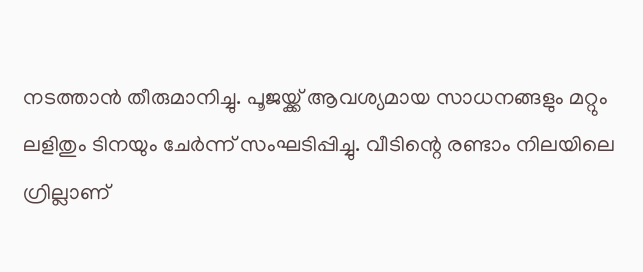നടത്താന്‍ തീരുമാനിച്ചു. പൂജയ്ക്ക് ആവശ്യമായ സാധനങ്ങളും മറ്റും ലളിതും ടിനയും ചേര്‍ന്ന് സംഘടിപ്പിച്ചു. വീടിന്റെ രണ്ടാം നിലയിലെ ഗ്രില്ലാണ്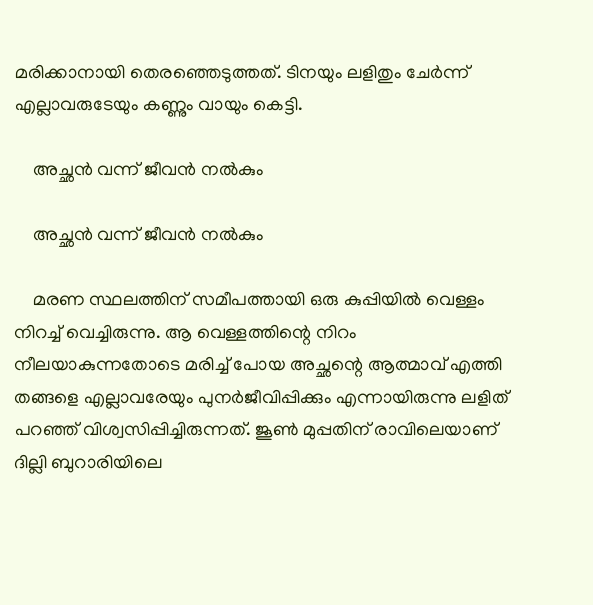മരിക്കാനായി തെരഞ്ഞെടുത്തത്. ടിനയും ലളിതും ചേര്‍ന്ന് എല്ലാവരുടേയും കണ്ണും വായും കെട്ടി.

    അച്ഛൻ വന്ന് ജീവൻ നൽകും

    അച്ഛൻ വന്ന് ജീവൻ നൽകും

    മരണ സ്ഥലത്തിന് സമീപത്തായി ഒരു കുപ്പിയില്‍ വെള്ളം നിറച്ച് വെച്ചിരുന്നു. ആ വെള്ളത്തിന്റെ നിറം നീലയാകുന്നതോടെ മരിച്ച് പോയ അച്ഛന്റെ ആത്മാവ് എത്തി തങ്ങളെ എല്ലാവരേയും പുനര്‍ജീവിപ്പിക്കും എന്നായിരുന്നു ലളിത് പറഞ്ഞ് വിശ്വസിപ്പിച്ചിരുന്നത്. ജൂണ്‍ മുപ്പതിന് രാവിലെയാണ് ദില്ലി ബുറാരിയിലെ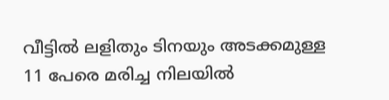വീട്ടില്‍ ലളിതും ടിനയും അടക്കമുള്ള 11 പേരെ മരിച്ച നിലയില്‍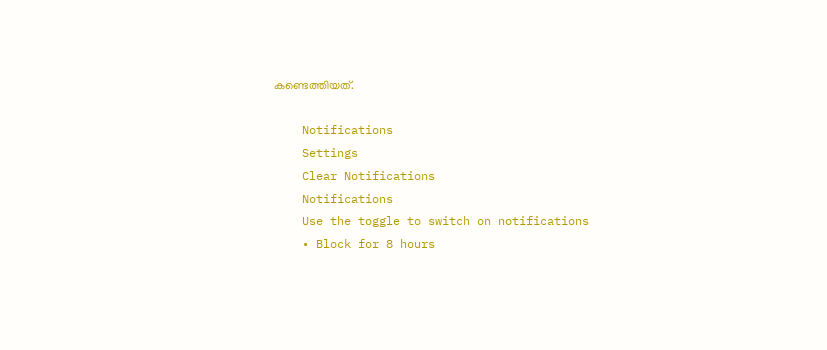കണ്ടെത്തിയത്.

    Notifications
    Settings
    Clear Notifications
    Notifications
    Use the toggle to switch on notifications
    • Block for 8 hours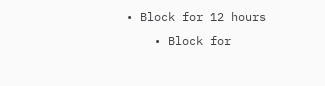• Block for 12 hours
    • Block for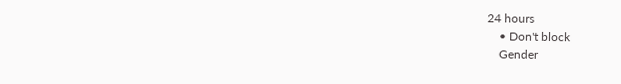24 hours
    • Don't block
    Gender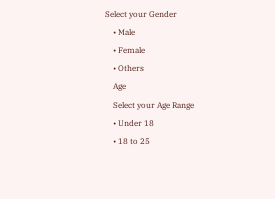Select your Gender
    • Male
    • Female
    • Others
    Age
    Select your Age Range
    • Under 18
    • 18 to 25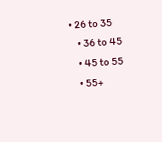• 26 to 35
    • 36 to 45
    • 45 to 55
    • 55+